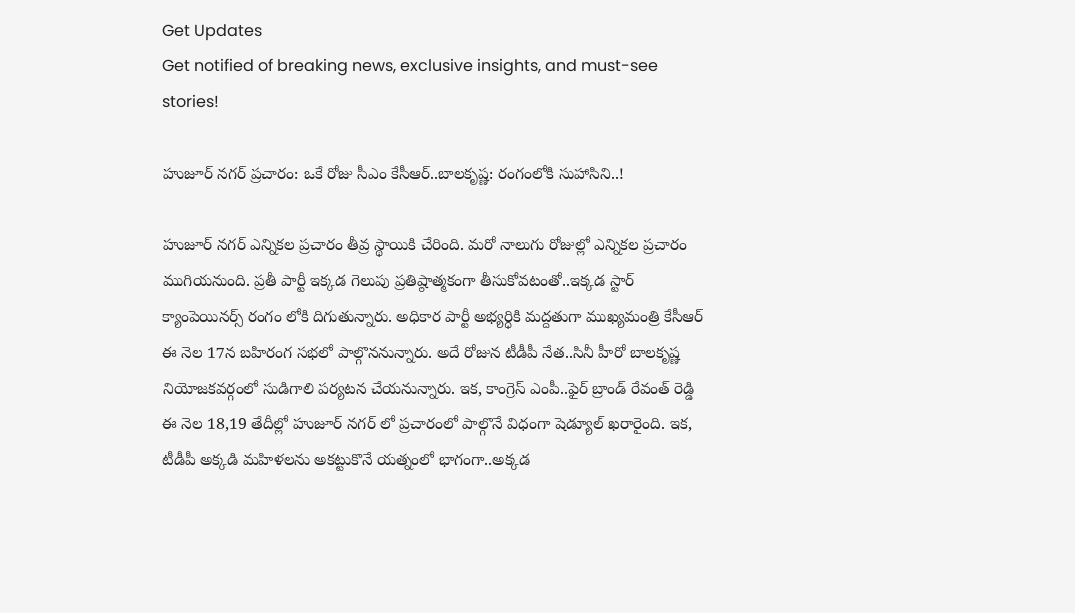Get Updates
Get notified of breaking news, exclusive insights, and must-see stories!

హుజూర్ నగర్ ప్రచారం: ఒకే రోజు సీఎం కేసీఆర్..బాలకృష్ణ: రంగంలోకి సుహాసిని..!

హుజూర్ నగర్ ఎన్నికల ప్రచారం తీవ్ర స్థాయికి చేరింది. మరో నాలుగు రోజుల్లో ఎన్నికల ప్రచారం ముగియనుంది. ప్రతీ పార్టీ ఇక్కడ గెలుపు ప్రతిష్ఠాత్మకంగా తీసుకోవటంతో..ఇక్కడ స్టార్ క్యాంపెయినర్స్ రంగం లోకి దిగుతున్నారు. అధికార పార్టీ అభ్యర్ధికి మద్దతుగా ముఖ్యమంత్రి కేసీఆర్ ఈ నెల 17న బహిరంగ సభలో పాల్గొననున్నారు. అదే రోజున టీడీపీ నేత..సినీ హీరో బాలకృష్ణ నియోజకవర్గంలో సుడిగాలి పర్యటన చేయనున్నారు. ఇక, కాంగ్రెస్ ఎంపీ..ఫైర్ బ్రాండ్ రేవంత్ రెడ్డి ఈ నెల 18,19 తేదీల్లో హుజూర్ నగర్ లో ప్రచారంలో పాల్గొనే విధంగా షెడ్యూల్ ఖరారైంది. ఇక, టీడీపీ అక్కడి మహిళలను అకట్టుకొనే యత్నంలో భాగంగా..అక్కడ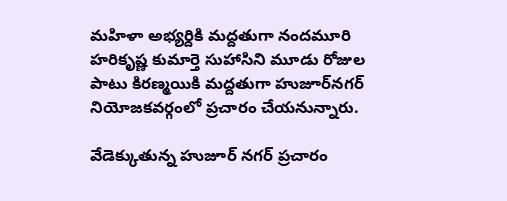మహిళా అభ్యర్దికి మద్దతుగా నందమూరి హరికృష్ణ కుమార్తె సుహాసిని మూడు రోజుల పాటు కిరణ్మయికి మద్దతుగా హుజూర్‌నగర్ నియోజకవర్గంలో ప్రచారం చేయనున్నారు.

వేడెక్కుతున్న హుజూర్ నగర్ ప్రచారం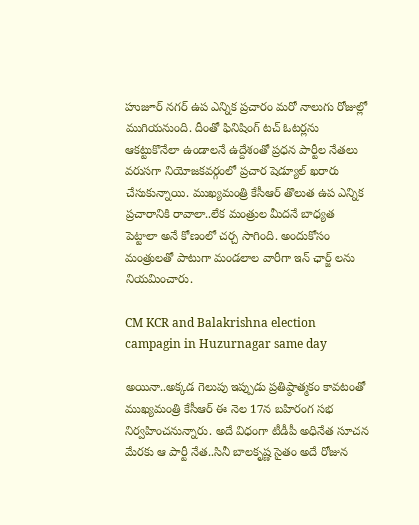హుజూర్ నగర్ ఉప ఎన్నిక ప్రచారం మరో నాలుగు రోజుల్లో ముగియనుంది. దీంతో ఫినిషింగ్ టచ్ ఓటర్లను ఆకట్టుకొనేలా ఉండాలనే ఉద్దేశంతో ప్రధన పార్టీల నేతలు వరుసగా నియోజకవర్గంలో ప్రచార షెడ్యూల్ ఖరారు చేసుకున్నాయి. ముఖ్యమంత్రి కేసీఆర్ తొలుత ఉప ఎన్నిక ప్రచారానికి రావాలా..లేక మంత్రుల మీదనే బాధ్యత పెట్టాలా అనే కోణంలో చర్చ సాగింది. అందుకోసం మంత్రులతో పాటుగా మండలాల వారీగా ఇన్ ఛార్జ్ లను నియమించారు.

CM KCR and Balakrishna election campagin in Huzurnagar same day

అయినా..అక్కడ గెలుపు ఇప్పుడు ప్రతిష్ఠాత్మకం కావటంతో ముఖ్యమంత్రి కేసీఆర్ ఈ నెల 17న బహిరంగ సభ నిర్వహించనున్నారు. అదే విధంగా టీడీపీ అధినేత సూచన మేరకు ఆ పార్టీ నేత..సినీ బాలకృష్ణ సైతం అదే రోజున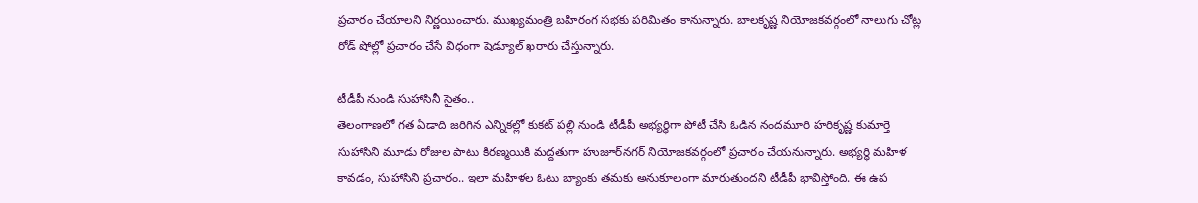ప్రచారం చేయాలని నిర్ణయించారు. ముఖ్యమంత్రి బహిరంగ సభకు పరిమితం కానున్నారు. బాలకృష్ణ నియోజకవర్గంలో నాలుగు చోట్ల రోడ్ షోల్లో ప్రచారం చేసే విధంగా షెడ్యూల్ ఖరారు చేస్తున్నారు.

టీడీపీ నుండి సుహాసినీ సైతం..
తెలంగాణలో గత ఏడాది జరిగిన ఎన్నికల్లో కుకట్ పల్లి నుండి టీడీపీ అభ్యర్ధిగా పోటీ చేసి ఓడిన నందమూరి హరికృష్ణ కుమార్తె సుహాసిని మూడు రోజుల పాటు కిరణ్మయికి మద్దతుగా హుజూర్‌నగర్ నియోజకవర్గంలో ప్రచారం చేయనున్నారు. అభ్యర్థి మహిళ కావడం, సుహాసిని ప్రచారం.. ఇలా మహిళల ఓటు బ్యాంకు తమకు అనుకూలంగా మారుతుందని టీడీపీ భావిస్తోంది. ఈ ఉప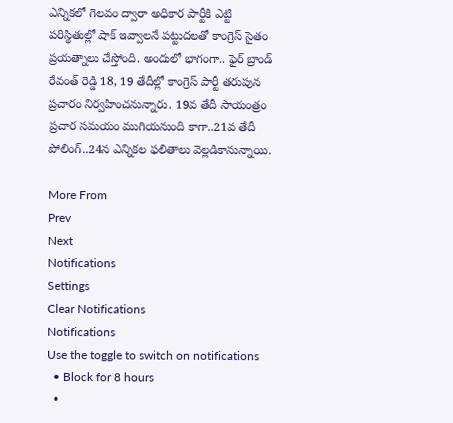ఎన్నికలో గెలవం ద్వారా అధికార పార్టీకి ఎట్టి పరిస్థితుల్లో షాక్ ఇవ్వాలనే పట్టుదలతో కాంగ్రెస్ సైతం ప్రయత్నాలు చేస్తోంది. అందులో భాగంగా.. ఫైర్ బ్రాండ్ రేవంత్ రెడ్డి 18, 19 తేదీల్లో కాంగ్రెస్ పార్టీ తరుపున ప్రచారం నిర్వహించనున్నారు. 19వ తేదీ సాయంత్రం ప్రచార సమయం ముగియనుంది కాగా..21వ తేదీ పోలింగ్..24న ఎన్నికల ఫలితాలు వెల్లడికానున్నాయి.

More From
Prev
Next
Notifications
Settings
Clear Notifications
Notifications
Use the toggle to switch on notifications
  • Block for 8 hours
  •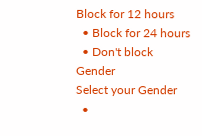Block for 12 hours
  • Block for 24 hours
  • Don't block
Gender
Select your Gender
  •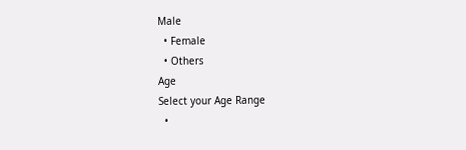Male
  • Female
  • Others
Age
Select your Age Range
  •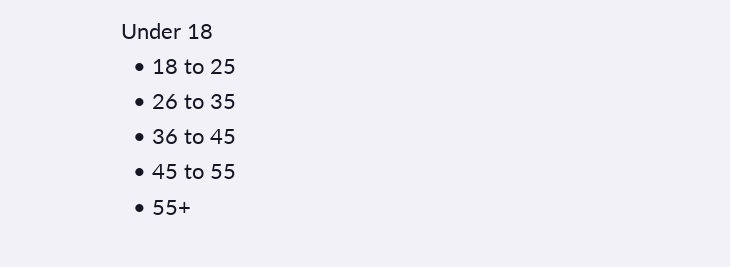Under 18
  • 18 to 25
  • 26 to 35
  • 36 to 45
  • 45 to 55
  • 55+